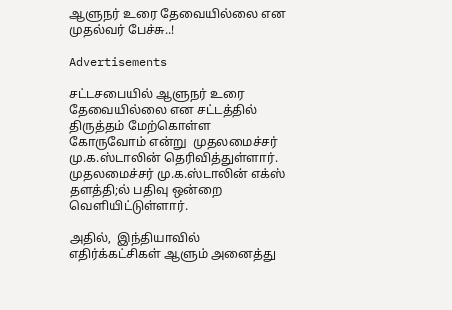ஆளுநர் உரை தேவையில்லை என முதல்வர் பேச்சு..!

Advertisements

சட்டசபையில் ஆளுநர் உரை தேவையில்லை என சட்டத்தில் திருத்தம் மேற்கொள்ள கோருவோம் என்று  முதலமைச்சர் மு.க.ஸ்டாலின் தெரிவித்துள்ளார். முதலமைச்சர் மு.க.ஸ்டாலின் எக்ஸ் தளத்தி;ல் பதிவு ஒன்றை வெளியிட்டுள்ளார்.

அதில்,  இந்தியாவில் எதிர்க்கட்சிகள் ஆளும் அனைத்து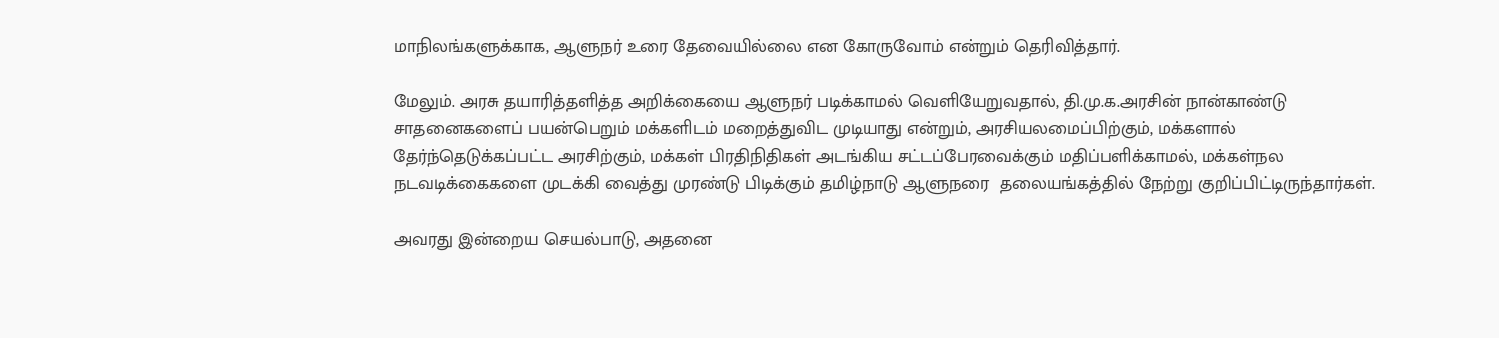மாநிலங்களுக்காக, ஆளுநர் உரை தேவையில்லை என கோருவோம் என்றும் தெரிவித்தார்.

மேலும். அரசு தயாரித்தளித்த அறிக்கையை ஆளுநர் படிக்காமல் வெளியேறுவதால், தி.மு.க.அரசின் நான்காண்டு சாதனைகளைப் பயன்பெறும் மக்களிடம் மறைத்துவிட முடியாது என்றும், அரசியலமைப்பிற்கும், மக்களால் தேர்ந்தெடுக்கப்பட்ட அரசிற்கும், மக்கள் பிரதிநிதிகள் அடங்கிய சட்டப்பேரவைக்கும் மதிப்பளிக்காமல், மக்கள்நல நடவடிக்கைகளை முடக்கி வைத்து முரண்டு பிடிக்கும் தமிழ்நாடு ஆளுநரை  தலையங்கத்தில் நேற்று குறிப்பிட்டிருந்தார்கள்.

அவரது இன்றைய செயல்பாடு, அதனை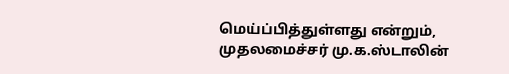மெய்ப்பித்துள்ளது என்றும், முதலமைச்சர் மு.க.ஸ்டாலின்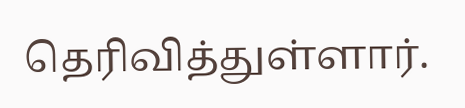தெரிவித்துள்ளார்.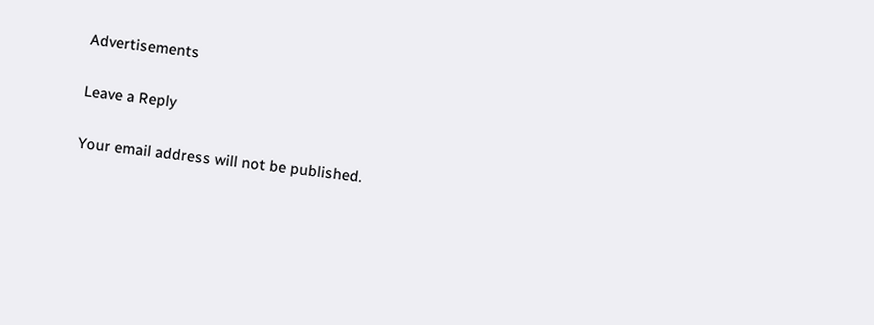Advertisements

Leave a Reply

Your email address will not be published.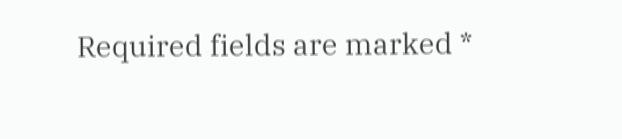Required fields are marked *